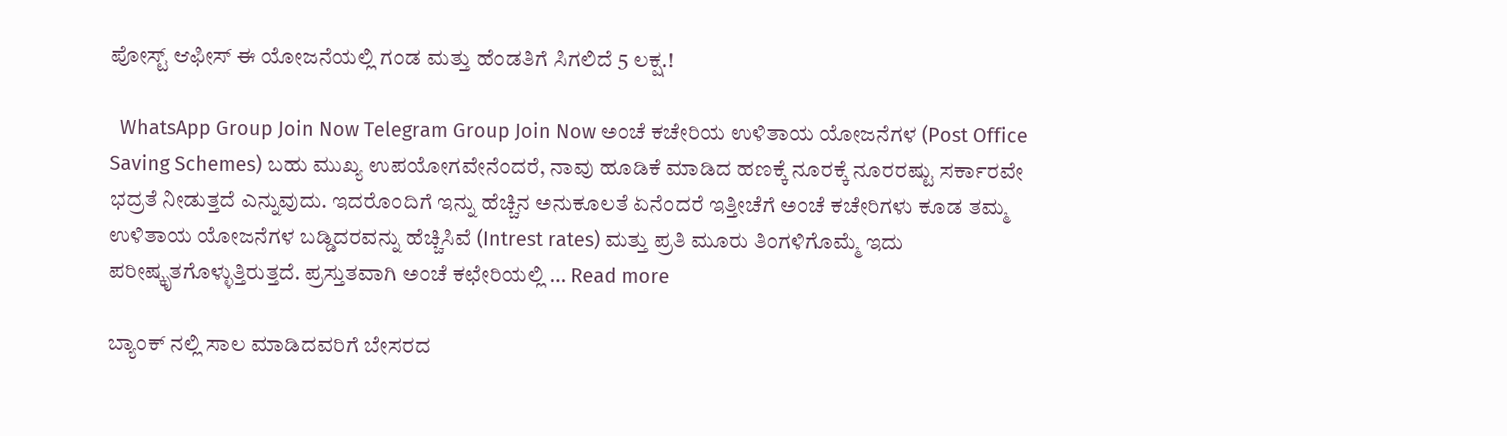ಪೋಸ್ಟ್ ಆಫೀಸ್ ಈ ಯೋಜನೆಯಲ್ಲಿ ಗಂಡ ಮತ್ತು ಹೆಂಡತಿಗೆ ಸಿಗಲಿದೆ 5 ಲಕ್ಷ.!

  WhatsApp Group Join Now Telegram Group Join Now ಅಂಚೆ ಕಚೇರಿಯ ಉಳಿತಾಯ ಯೋಜನೆಗಳ (Post Office Saving Schemes) ಬಹು ಮುಖ್ಯ ಉಪಯೋಗವೇನೆಂದರೆ, ನಾವು ಹೂಡಿಕೆ ಮಾಡಿದ ಹಣಕ್ಕೆ ನೂರಕ್ಕೆ ನೂರರಷ್ಟು ಸರ್ಕಾರವೇ ಭದ್ರತೆ ನೀಡುತ್ತದೆ ಎನ್ನುವುದು. ಇದರೊಂದಿಗೆ ಇನ್ನು ಹೆಚ್ಚಿನ ಅನುಕೂಲತೆ ಏನೆಂದರೆ ಇತ್ತೀಚೆಗೆ ಅಂಚೆ ಕಚೇರಿಗಳು ಕೂಡ ತಮ್ಮ ಉಳಿತಾಯ ಯೋಜನೆಗಳ ಬಡ್ಡಿದರವನ್ನು ಹೆಚ್ಚಿಸಿವೆ (Intrest rates) ಮತ್ತು ಪ್ರತಿ ಮೂರು ತಿಂಗಳಿಗೊಮ್ಮೆ ಇದು ಪರೀಷ್ಕೃತಗೊಳ್ಳುತ್ತಿರುತ್ತದೆ. ಪ್ರಸ್ತುತವಾಗಿ ಅಂಚೆ ಕಛೇರಿಯಲ್ಲಿ … Read more

ಬ್ಯಾಂಕ್ ನಲ್ಲಿ ಸಾಲ ಮಾಡಿದವರಿಗೆ ಬೇಸರದ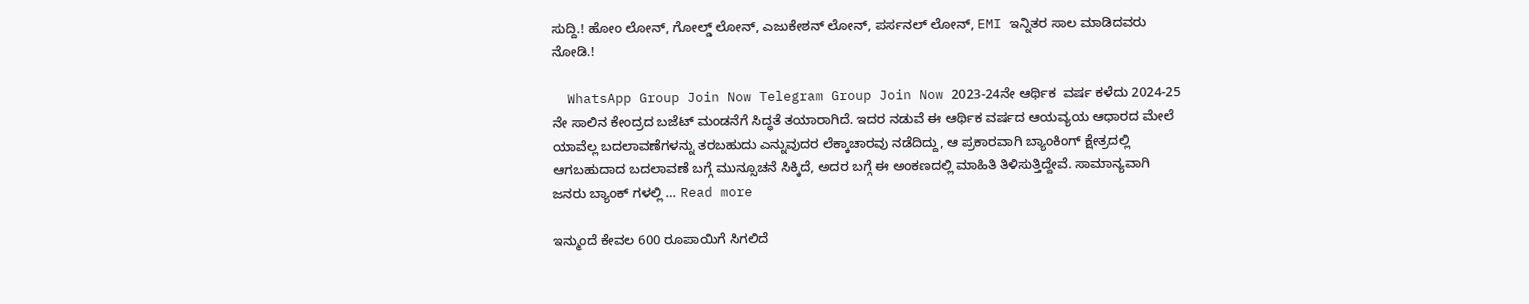ಸುದ್ದಿ.! ಹೋಂ ಲೋನ್, ಗೋಲ್ಡ್ ಲೋನ್, ಎಜುಕೇಶನ್ ಲೋನ್, ಪರ್ಸನಲ್ ಲೋನ್, EMI ಇನ್ನಿತರ ಸಾಲ ಮಾಡಿದವರು ನೋಡಿ.!

  WhatsApp Group Join Now Telegram Group Join Now 2023-24ನೇ ಆರ್ಥಿಕ ‌ ವರ್ಷ ಕಳೆದು 2024-25 ನೇ ಸಾಲಿನ ಕೇಂದ್ರದ ಬಜೆಟ್ ಮಂಡನೆಗೆ ಸಿದ್ಧತೆ ತಯಾರಾಗಿದೆ. ಇದರ ನಡುವೆ ಈ ಆರ್ಥಿಕ ವರ್ಷದ ಆಯವ್ಯಯ ಆಧಾರದ ಮೇಲೆ ಯಾವೆಲ್ಲ ಬದಲಾವಣೆಗಳನ್ನು ತರಬಹುದು ಎನ್ನುವುದರ ಲೆಕ್ಕಾಚಾರವು ನಡೆದಿದ್ದು, ಆ ಪ್ರಕಾರವಾಗಿ ಬ್ಯಾಂಕಿಂಗ್ ಕ್ಷೇತ್ರದಲ್ಲಿ ಆಗಬಹುದಾದ ಬದಲಾವಣೆ ಬಗ್ಗೆ ಮುನ್ಸೂಚನೆ ಸಿಕ್ಕಿದೆ, ಅದರ ಬಗ್ಗೆ ಈ ಅಂಕಣದಲ್ಲಿ ಮಾಹಿತಿ ತಿಳಿಸುತ್ತಿದ್ದೇವೆ. ಸಾಮಾನ್ಯವಾಗಿ ಜನರು ಬ್ಯಾಂಕ್ ಗಳಲ್ಲಿ … Read more

ಇನ್ಮುಂದೆ ಕೇವಲ 600 ರೂಪಾಯಿಗೆ ಸಿಗಲಿದೆ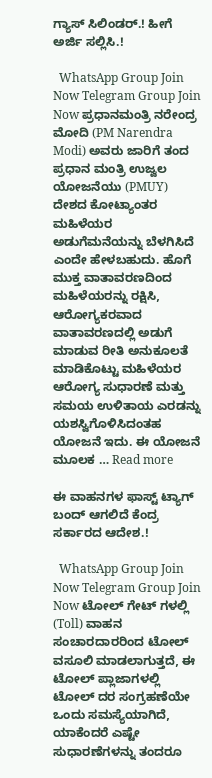ಗ್ಯಾಸ್ ಸಿಲಿಂಡರ್.! ಹೀಗೆ ಅರ್ಜಿ ಸಲ್ಲಿಸಿ.!

  WhatsApp Group Join Now Telegram Group Join Now ಪ್ರಧಾನಮಂತ್ರಿ ನರೇಂದ್ರ ಮೋದಿ (PM Narendra Modi) ಅವರು ಜಾರಿಗೆ ತಂದ ಪ್ರಧಾನ ಮಂತ್ರಿ ಉಜ್ವಲ ಯೋಜನೆಯು (PMUY) ದೇಶದ ಕೋಟ್ಯಾಂತರ ಮಹಿಳೆಯರ ಅಡುಗೆಮನೆಯನ್ನು ಬೆಳಗಿಸಿದೆ ಎಂದೇ ಹೇಳಬಹುದು. ಹೊಗೆ ಮುಕ್ತ ವಾತಾವರಣದಿಂದ ಮಹಿಳೆಯರನ್ನು ರಕ್ಷಿಸಿ, ಆರೋಗ್ಯಕರವಾದ ವಾತಾವರಣದಲ್ಲಿ ಅಡುಗೆ ಮಾಡುವ ರೀತಿ ಅನುಕೂಲತೆ ಮಾಡಿಕೊಟ್ಟು ಮಹಿಳೆಯರ ಆರೋಗ್ಯ ಸುಧಾರಣೆ ಮತ್ತು ಸಮಯ ಉಳಿತಾಯ ಎರಡನ್ನು ಯಶಸ್ವಿಗೊಳಿಸಿದಂತಹ ಯೋಜನೆ ಇದು. ಈ ಯೋಜನೆ ಮೂಲಕ … Read more

ಈ ವಾಹನಗಳ ಫಾಸ್ಟ್ ಟ್ಯಾಗ್ ಬಂದ್ ಆಗಲಿದೆ ಕೆಂದ್ರ ಸರ್ಕಾರದ ಆದೇಶ.!

  WhatsApp Group Join Now Telegram Group Join Now ಟೋಲ್ ಗೇಟ್ ಗಳಲ್ಲಿ (Toll) ವಾಹನ ಸಂಚಾರದಾರರಿಂದ ಟೋಲ್ ವಸೂಲಿ ಮಾಡಲಾಗುತ್ತದೆ, ಈ ಟೋಲ್ ಪ್ಲಾಜಾಗಳಲ್ಲಿ ಟೋಲ್ ದರ ಸಂಗ್ರಹಣೆಯೇ ಒಂದು ಸಮಸ್ಯೆಯಾಗಿದೆ, ಯಾಕೆಂದರೆ ಎಷ್ಟೇ ಸುಧಾರಣೆಗಳನ್ನು ತಂದರೂ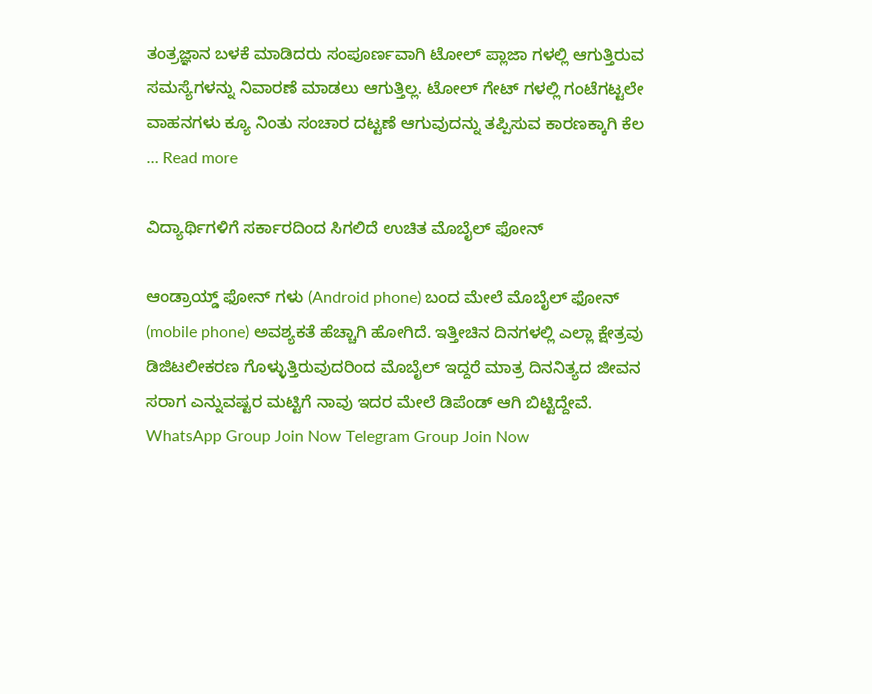ತಂತ್ರಜ್ಞಾನ ಬಳಕೆ ಮಾಡಿದರು ಸಂಪೂರ್ಣವಾಗಿ ಟೋಲ್ ಪ್ಲಾಜಾ ಗಳಲ್ಲಿ ಆಗುತ್ತಿರುವ ಸಮಸ್ಯೆಗಳನ್ನು ನಿವಾರಣೆ ಮಾಡಲು ಆಗುತ್ತಿಲ್ಲ. ಟೋಲ್ ಗೇಟ್ ಗಳಲ್ಲಿ ಗಂಟೆಗಟ್ಟಲೇ ವಾಹನಗಳು ಕ್ಯೂ ನಿಂತು ಸಂಚಾರ ದಟ್ಟಣೆ ಆಗುವುದನ್ನು ತಪ್ಪಿಸುವ ಕಾರಣಕ್ಕಾಗಿ ಕೆಲ … Read more

ವಿದ್ಯಾರ್ಥಿಗಳಿಗೆ ಸರ್ಕಾರದಿಂದ ಸಿಗಲಿದೆ ಉಚಿತ ಮೊಬೈಲ್ ಫೋನ್

ಆಂಡ್ರಾಯ್ಡ್ ಫೋನ್ ಗಳು (Android phone) ಬಂದ ಮೇಲೆ ಮೊಬೈಲ್ ಫೋನ್ (mobile phone) ಅವಶ್ಯಕತೆ ಹೆಚ್ಚಾಗಿ ಹೋಗಿದೆ. ಇತ್ತೀಚಿನ ದಿನಗಳಲ್ಲಿ ಎಲ್ಲಾ ಕ್ಷೇತ್ರವು ಡಿಜಿಟಲೀಕರಣ ಗೊಳ್ಳುತ್ತಿರುವುದರಿಂದ ಮೊಬೈಲ್ ಇದ್ದರೆ ಮಾತ್ರ ದಿನನಿತ್ಯದ ಜೀವನ ಸರಾಗ ಎನ್ನುವಷ್ಟರ ಮಟ್ಟಿಗೆ ನಾವು ಇದರ ಮೇಲೆ ಡಿಪೆಂಡ್ ಆಗಿ ಬಿಟ್ಟಿದ್ದೇವೆ. WhatsApp Group Join Now Telegram Group Join Now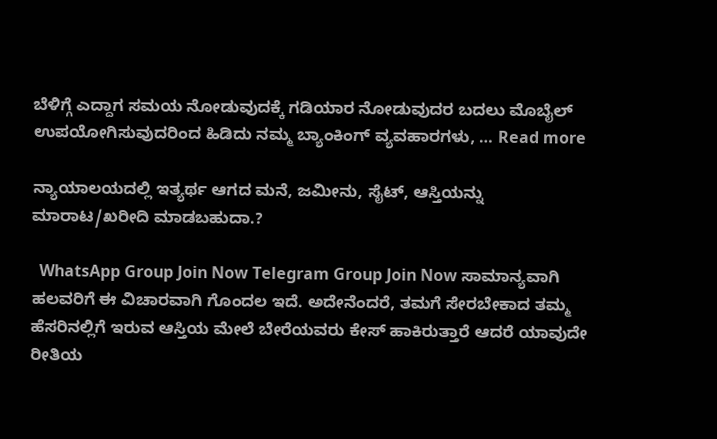ಬೆಳಿಗ್ಗೆ ಎದ್ದಾಗ ಸಮಯ ನೋಡುವುದಕ್ಕೆ ಗಡಿಯಾರ ನೋಡುವುದರ ಬದಲು ಮೊಬೈಲ್ ಉಪಯೋಗಿಸುವುದರಿಂದ ಹಿಡಿದು ನಮ್ಮ ಬ್ಯಾಂಕಿಂಗ್ ವ್ಯವಹಾರಗಳು, … Read more

ನ್ಯಾಯಾಲಯದಲ್ಲಿ ಇತ್ಯರ್ಥ ಆಗದ ಮನೆ, ಜಮೀನು, ಸೈಟ್, ಆಸ್ತಿಯನ್ನು ಮಾರಾಟ/ಖರೀದಿ ಮಾಡಬಹುದಾ.?

  WhatsApp Group Join Now Telegram Group Join Now ಸಾಮಾನ್ಯವಾಗಿ ಹಲವರಿಗೆ ಈ ವಿಚಾರವಾಗಿ ಗೊಂದಲ ಇದೆ. ಅದೇನೆಂದರೆ, ತಮಗೆ ಸೇರಬೇಕಾದ ತಮ್ಮ ಹೆಸರಿನಲ್ಲಿಗೆ ಇರುವ ಆಸ್ತಿಯ ಮೇಲೆ ಬೇರೆಯವರು ಕೇಸ್ ಹಾಕಿರುತ್ತಾರೆ ಆದರೆ ಯಾವುದೇ ರೀತಿಯ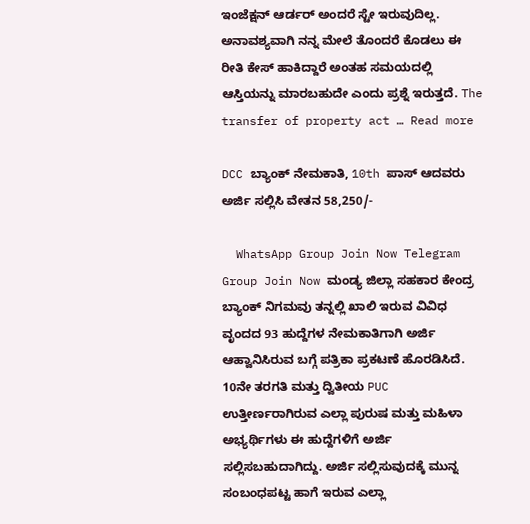ಇಂಜೆಕ್ಷನ್ ಆರ್ಡರ್ ಅಂದರೆ ಸ್ಟೇ ಇರುವುದಿಲ್ಲ. ಅನಾವಶ್ಯವಾಗಿ ನನ್ನ ಮೇಲೆ ತೊಂದರೆ ಕೊಡಲು ಈ ರೀತಿ ಕೇಸ್ ಹಾಕಿದ್ದಾರೆ ಅಂತಹ ಸಮಯದಲ್ಲಿ ಆಸ್ತಿಯನ್ನು ಮಾರಬಹುದೇ ಎಂದು ಪ್ರಶ್ನೆ ಇರುತ್ತದೆ. The transfer of property act … Read more

DCC ಬ್ಯಾಂಕ್ ನೇಮಕಾತಿ, 10th ಪಾಸ್ ಆದವರು ಅರ್ಜಿ ಸಲ್ಲಿಸಿ ವೇತನ 58,250/-

  WhatsApp Group Join Now Telegram Group Join Now ಮಂಡ್ಯ ಜಿಲ್ಲಾ ಸಹಕಾರ ಕೇಂದ್ರ ಬ್ಯಾಂಕ್‌ ನಿಗಮವು ತನ್ನಲ್ಲಿ ಖಾಲಿ ಇರುವ ವಿವಿಧ ವೃಂದದ 93 ಹುದ್ದೆಗಳ ನೇಮಕಾತಿಗಾಗಿ ಅರ್ಜಿ ಆಹ್ವಾನಿಸಿರುವ ಬಗ್ಗೆ ಪತ್ರಿಕಾ ಪ್ರಕಟಣೆ ಹೊರಡಿಸಿದೆ. 10ನೇ ತರಗತಿ ಮತ್ತು ದ್ವಿತೀಯ PUC ಉತ್ತೀರ್ಣರಾಗಿರುವ ಎಲ್ಲಾ ಪುರುಷ ಮತ್ತು ಮಹಿಳಾ ಅಭ್ಯರ್ಥಿಗಳು ಈ ಹುದ್ದೆಗಳಿಗೆ ಅರ್ಜಿ ಸಲ್ಲಿಸಬಹುದಾಗಿದ್ದು. ಅರ್ಜಿ ಸಲ್ಲಿಸುವುದಕ್ಕೆ ಮುನ್ನ ಸಂಬಂಧಪಟ್ಟ ಹಾಗೆ ಇರುವ ಎಲ್ಲಾ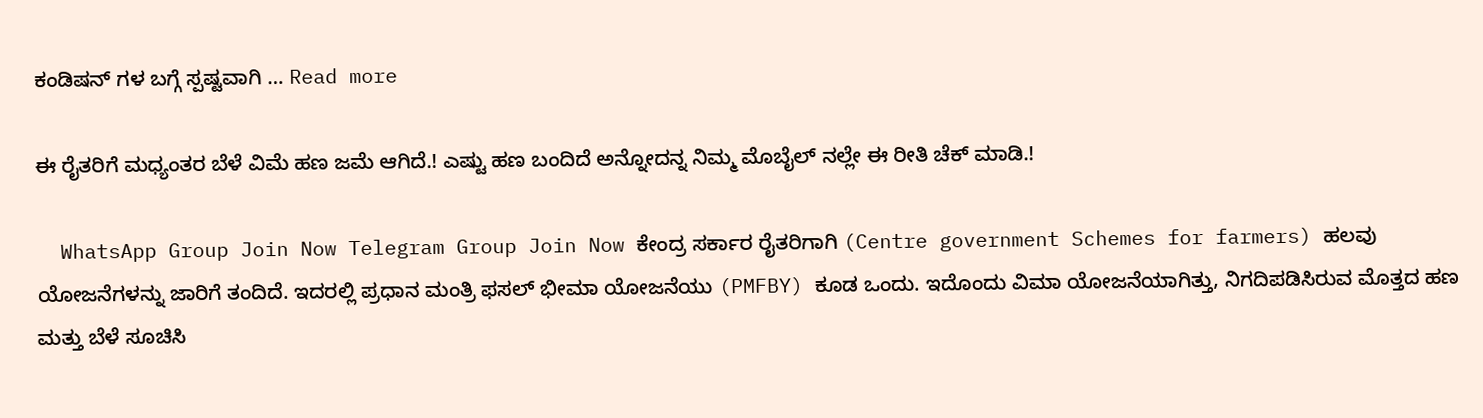ಕಂಡಿಷನ್ ಗಳ ಬಗ್ಗೆ ಸ್ಪಷ್ಟವಾಗಿ … Read more

ಈ ರೈತರಿಗೆ ಮಧ್ಯಂತರ ಬೆಳೆ ವಿಮೆ ಹಣ ಜಮೆ ಆಗಿದೆ.! ಎಷ್ಟು ಹಣ ಬಂದಿದೆ ಅನ್ನೋದನ್ನ ನಿಮ್ಮ ಮೊಬೈಲ್ ನಲ್ಲೇ ಈ ರೀತಿ ಚೆಕ್ ಮಾಡಿ.!

  WhatsApp Group Join Now Telegram Group Join Now ಕೇಂದ್ರ ಸರ್ಕಾರ ರೈತರಿಗಾಗಿ (Centre government Schemes for farmers) ಹಲವು ಯೋಜನೆಗಳನ್ನು ಜಾರಿಗೆ ತಂದಿದೆ. ಇದರಲ್ಲಿ ಪ್ರಧಾನ ಮಂತ್ರಿ ಫಸಲ್ ಭೀಮಾ ಯೋಜನೆಯು (PMFBY) ಕೂಡ ಒಂದು. ಇದೊಂದು ವಿಮಾ ಯೋಜನೆಯಾಗಿತ್ತು, ನಿಗದಿಪಡಿಸಿರುವ ಮೊತ್ತದ ಹಣ ಮತ್ತು ಬೆಳೆ ಸೂಚಿಸಿ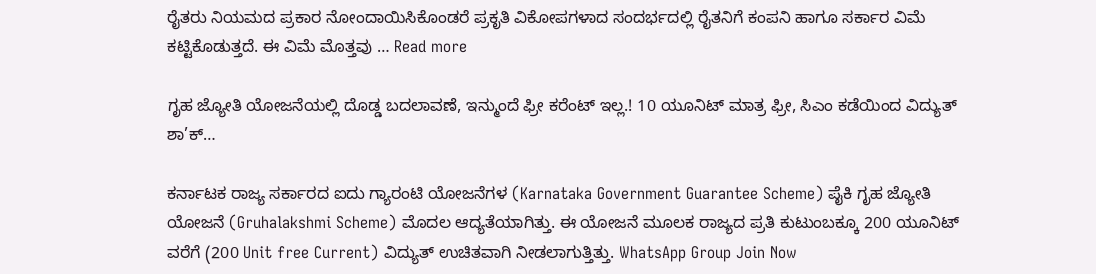ರೈತರು ನಿಯಮದ ಪ್ರಕಾರ ನೋಂದಾಯಿಸಿಕೊಂಡರೆ ಪ್ರಕೃತಿ ವಿಕೋಪಗಳಾದ ಸಂದರ್ಭದಲ್ಲಿ ರೈತನಿಗೆ ಕಂಪನಿ ಹಾಗೂ ಸರ್ಕಾರ ವಿಮೆ ಕಟ್ಟಿಕೊಡುತ್ತದೆ. ಈ ವಿಮೆ ಮೊತ್ತವು … Read more

ಗೃಹ ಜ್ಯೋತಿ ಯೋಜನೆಯಲ್ಲಿ ದೊಡ್ಡ ಬದಲಾವಣೆ, ಇನ್ಮುಂದೆ ಫ್ರೀ ಕರೆಂಟ್ ಇಲ್ಲ.! 10 ಯೂನಿಟ್ ಮಾತ್ರ ಫ್ರೀ, ಸಿಎಂ ಕಡೆಯಿಂದ ವಿದ್ಯುತ್ ಶಾ’ಕ್…

ಕರ್ನಾಟಕ ರಾಜ್ಯ ಸರ್ಕಾರದ ಐದು ಗ್ಯಾರಂಟಿ ಯೋಜನೆಗಳ (Karnataka Government Guarantee Scheme) ಪೈಕಿ ಗೃಹ ಜ್ಯೋತಿ ಯೋಜನೆ (Gruhalakshmi Scheme) ಮೊದಲ ಆದ್ಯತೆಯಾಗಿತ್ತು. ಈ ಯೋಜನೆ ಮೂಲಕ ರಾಜ್ಯದ ಪ್ರತಿ ಕುಟುಂಬಕ್ಕೂ 200 ಯೂನಿಟ್‌ ವರೆಗೆ (200 Unit free Current) ವಿದ್ಯುತ್ ಉಚಿತವಾಗಿ ನೀಡಲಾಗುತ್ತಿತ್ತು. WhatsApp Group Join Now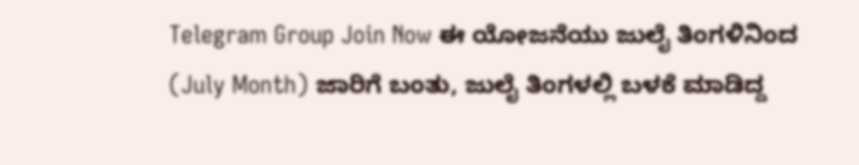Telegram Group Join Now ಈ ಯೋಜನೆಯು ಜುಲೈ ತಿಂಗಳಿನಿಂದ (July Month) ಜಾರಿಗೆ ಬಂತು, ಜುಲೈ ತಿಂಗಳಲ್ಲಿ ಬಳಕೆ ಮಾಡಿದ್ದ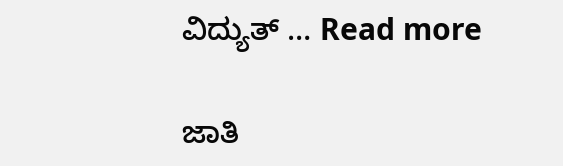ವಿದ್ಯುತ್ … Read more

ಜಾತಿ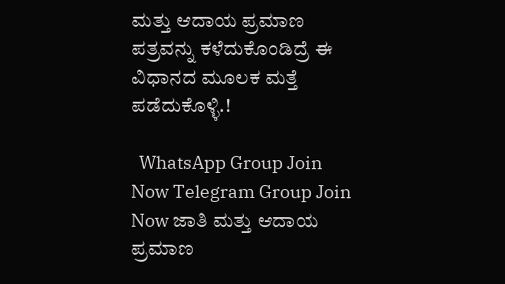ಮತ್ತು ಆದಾಯ ಪ್ರಮಾಣ ಪತ್ರವನ್ನು ಕಳೆದುಕೊಂಡಿದ್ರೆ ಈ ವಿಧಾನದ ಮೂಲಕ ಮತ್ತೆ ಪಡೆದುಕೊಳ್ಳಿ.!

  WhatsApp Group Join Now Telegram Group Join Now ಜಾತಿ ಮತ್ತು ಆದಾಯ ಪ್ರಮಾಣ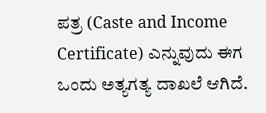ಪತ್ರ (Caste and Income Certificate) ಎನ್ನುವುದು ಈಗ ಒಂದು ಅತ್ಯಗತ್ಯ ದಾಖಲೆ ಆಗಿದೆ.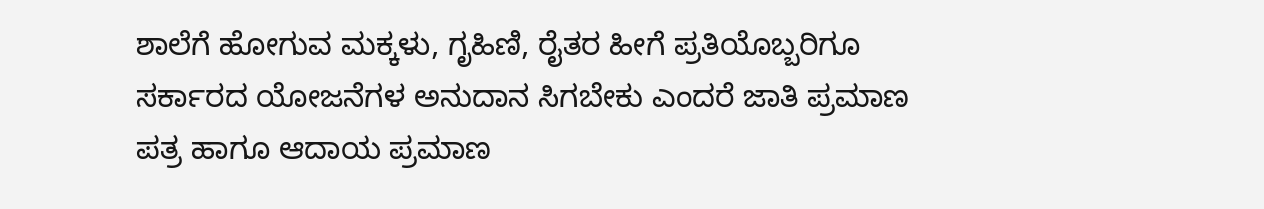ಶಾಲೆಗೆ ಹೋಗುವ ಮಕ್ಕಳು, ಗೃಹಿಣಿ, ರೈತರ ಹೀಗೆ ಪ್ರತಿಯೊಬ್ಬರಿಗೂ ಸರ್ಕಾರದ ಯೋಜನೆಗಳ ಅನುದಾನ ಸಿಗಬೇಕು ಎಂದರೆ ಜಾತಿ ಪ್ರಮಾಣ ಪತ್ರ ಹಾಗೂ ಆದಾಯ ಪ್ರಮಾಣ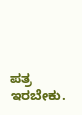ಪತ್ರ ಇರಬೇಕು.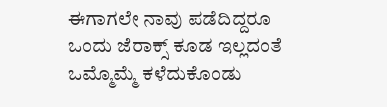ಈಗಾಗಲೇ ನಾವು ಪಡೆದಿದ್ದರೂ ಒಂದು ಜೆರಾಕ್ಸ್ ಕೂಡ ಇಲ್ಲದಂತೆ ಒಮ್ಮೊಮ್ಮೆ ಕಳೆದುಕೊಂಡು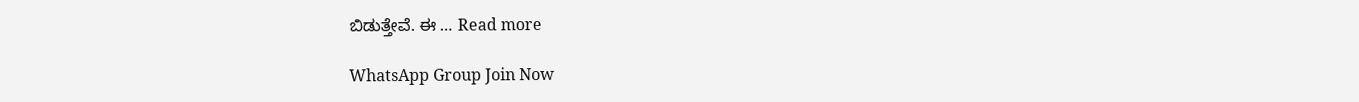ಬಿಡುತ್ತೇವೆ. ಈ … Read more

WhatsApp Group Join Now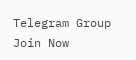Telegram Group Join Now